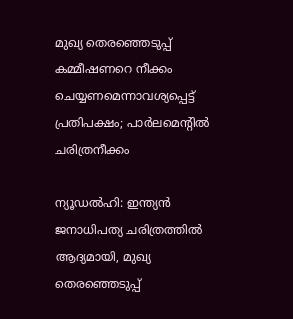മുഖ്യ തെരഞ്ഞെടുപ്പ് കമ്മീഷണറെ നീക്കം ചെയ്യണമെന്നാവശ്യപ്പെട്ട് പ്രതിപക്ഷം; പാർലമെന്റിൽ ചരിത്രനീക്കം

ന്യൂഡൽഹി: ഇന്ത്യൻ ജനാധിപത്യ ചരിത്രത്തിൽ ആദ്യമായി, മുഖ്യ തെരഞ്ഞെടുപ്പ്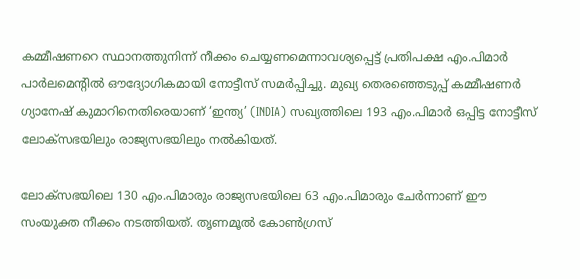കമ്മീഷണറെ സ്ഥാനത്തുനിന്ന് നീക്കം ചെയ്യണമെന്നാവശ്യപ്പെട്ട് പ്രതിപക്ഷ എം.പിമാർ പാർലമെന്റിൽ ഔദ്യോഗികമായി നോട്ടീസ് സമർപ്പിച്ചു. മുഖ്യ തെരഞ്ഞെടുപ്പ് കമ്മീഷണർ ഗ്യാനേഷ് കുമാറിനെതിരെയാണ് ‘ഇന്ത്യ’ (INDIA) സഖ്യത്തിലെ 193 എം.പിമാർ ഒപ്പിട്ട നോട്ടീസ് ലോക്‌സഭയിലും രാജ്യസഭയിലും നൽകിയത്.

ലോക്‌സഭയിലെ 130 എം.പിമാരും രാജ്യസഭയിലെ 63 എം.പിമാരും ചേർന്നാണ് ഈ സംയുക്ത നീക്കം നടത്തിയത്. തൃണമൂൽ കോൺഗ്രസ്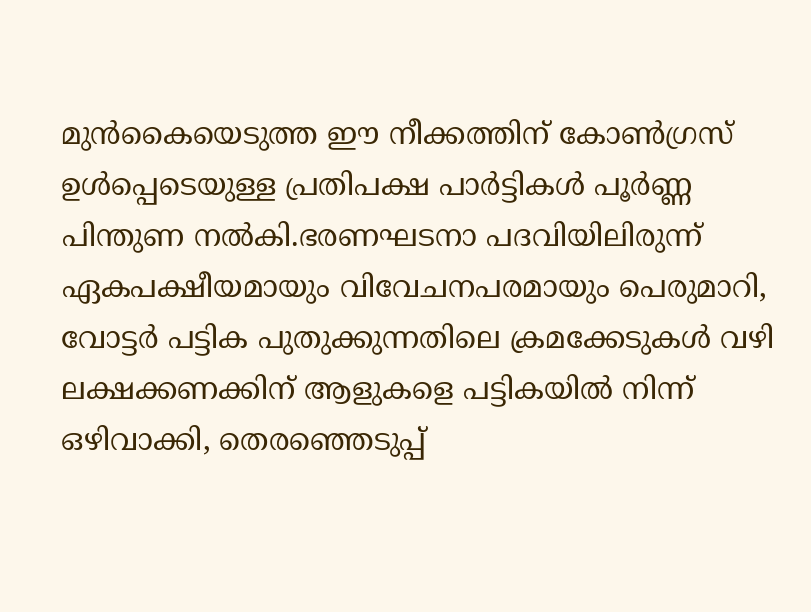മുൻകൈയെടുത്ത ഈ നീക്കത്തിന് കോൺഗ്രസ് ഉൾപ്പെടെയുള്ള പ്രതിപക്ഷ പാർട്ടികൾ പൂർണ്ണ പിന്തുണ നൽകി.ഭരണഘടനാ പദവിയിലിരുന്ന് ഏകപക്ഷീയമായും വിവേചനപരമായും പെരുമാറി, വോട്ടർ പട്ടിക പുതുക്കുന്നതിലെ ക്രമക്കേടുകൾ വഴി ലക്ഷക്കണക്കിന് ആളുകളെ പട്ടികയിൽ നിന്ന് ഒഴിവാക്കി, തെരഞ്ഞെടുപ്പ്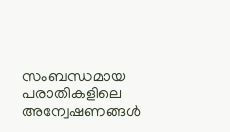സംബന്ധമായ പരാതികളിലെ അന്വേഷണങ്ങൾ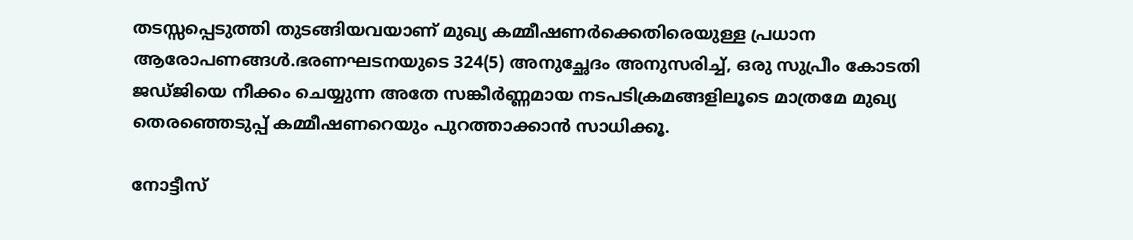തടസ്സപ്പെടുത്തി തുടങ്ങിയവയാണ് മുഖ്യ കമ്മീഷണർക്കെതിരെയുള്ള പ്രധാന ആരോപണങ്ങൾ.ഭരണഘടനയുടെ 324(5) അനുച്ഛേദം അനുസരിച്ച്, ഒരു സുപ്രീം കോടതി ജഡ്ജിയെ നീക്കം ചെയ്യുന്ന അതേ സങ്കീർണ്ണമായ നടപടിക്രമങ്ങളിലൂടെ മാത്രമേ മുഖ്യ തെരഞ്ഞെടുപ്പ് കമ്മീഷണറെയും പുറത്താക്കാൻ സാധിക്കൂ.

നോട്ടീസ്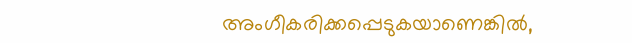അംഗീകരിക്കപ്പെടുകയാണെങ്കിൽ,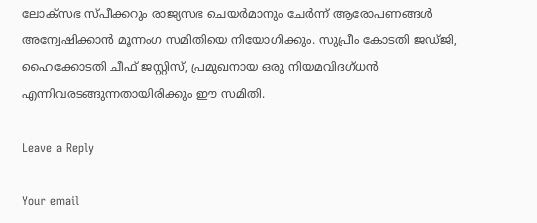ലോക്‌സഭ സ്പീക്കറും രാജ്യസഭ ചെയർമാനും ചേർന്ന് ആരോപണങ്ങൾ അന്വേഷിക്കാൻ മൂന്നംഗ സമിതിയെ നിയോഗിക്കും. സുപ്രീം കോടതി ജഡ്ജി, ഹൈക്കോടതി ചീഫ് ജസ്റ്റിസ്, പ്രമുഖനായ ഒരു നിയമവിദഗ്ധൻ എന്നിവരടങ്ങുന്നതായിരിക്കും ഈ സമിതി.

Leave a Reply

Your email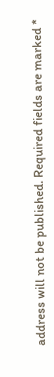address will not be published. Required fields are marked *